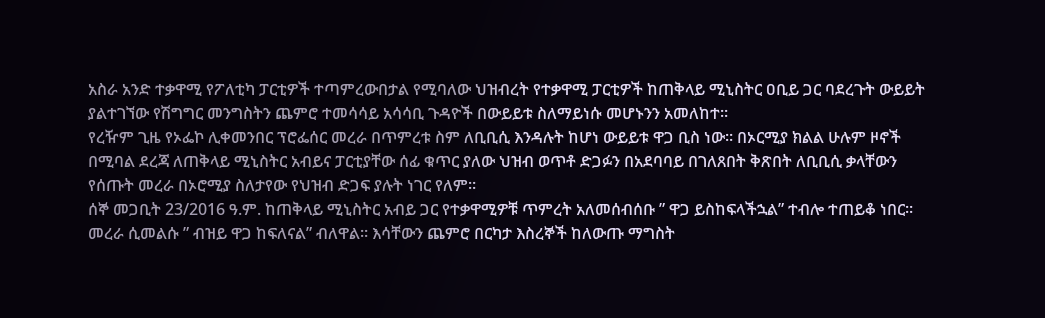አስራ አንድ ተቃዋሚ የፖለቲካ ፓርቲዎች ተጣምረውበታል የሚባለው ህዝብረት የተቃዋሚ ፓርቲዎች ከጠቅላይ ሚኒስትር ዐቢይ ጋር ባደረጉት ውይይት ያልተገኘው የሽግግር መንግስትን ጨምሮ ተመሳሳይ አሳሳቢ ጉዳዮች በውይይቱ ስለማይነሱ መሆኑንን አመለከተ።
የረዥም ጊዜ የኦፌኮ ሊቀመንበር ፕሮፌሰር መረራ በጥምረቱ ስም ለቢቢሲ እንዳሉት ከሆነ ውይይቱ ዋጋ ቢስ ነው። በኦርሚያ ክልል ሁሉም ዞኖች በሚባል ደረጃ ለጠቅላይ ሚኒስትር አብይና ፓርቲያቸው ሰፊ ቁጥር ያለው ህዝብ ወጥቶ ድጋፉን በአደባባይ በገለጸበት ቅጽበት ለቢቢሲ ቃላቸውን የሰጡት መረራ በኦሮሚያ ስለታየው የህዝብ ድጋፍ ያሉት ነገር የለም።
ሰኞ መጋቢት 23/2016 ዓ.ም. ከጠቅላይ ሚኒስትር አብይ ጋር የተቃዋሚዎቹ ጥምረት አለመሰብሰቡ ” ዋጋ ይስከፍላችኋል” ተብሎ ተጠይቆ ነበር። መረራ ሲመልሱ ” ብዝይ ዋጋ ከፍለናል” ብለዋል። እሳቸውን ጨምሮ በርካታ እስረኞች ከለውጡ ማግስት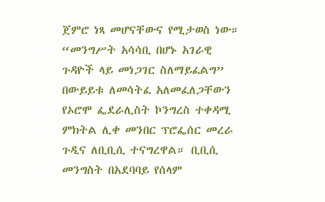ጀምሮ ነጻ መሆናቸውና የሚታወስ ነው።
“መንግሥት አሳሳቢ በሆኑ አገራዊ ጉዳዮች ላይ መነጋገር ስለማይፈልግ” በውይይቱ ለመሳትፈ አለመፈለጋቸውን የኦሮሞ ፌደራሊስት ኮንግረስ ተቀዳሚ ምክትል ሊቀ መንበር ፕሮፌሰር መረራ ጉዲና ለቢቢሲ ተናግረዋል። ቢቢሲ መንግስት በአደባባይ የሰላም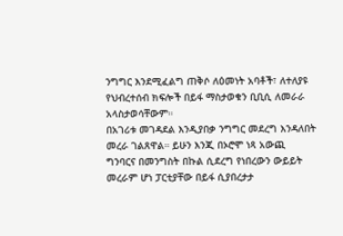ንግግር እንደሚፈልግ ጠቅሶ ለዕመነት አባቶች፣ ለተለያዩ የህብረተሰብ ክፍሎች በይፋ ማስታወቁን ቢቢሲ ለመራራ አላስታወሳቸውም።
በአገሪቱ መገዳደል እንዲያበቃ ንግግር መደረግ እንዳለበት መረራ ገልጸዋል። ይሁን እንጂ በኦሮሞ ነጻ አውጪ ግንባርና በመንግስት በኩል ሲደረግ የነበረውን ውይይት መረራም ሆነ ፓርቲያቸው በይፋ ሲያበረታታ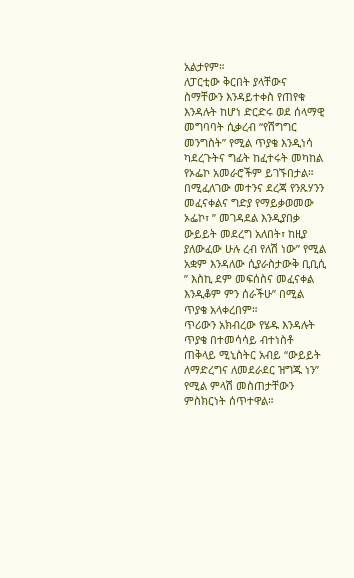አልታየም።
ለፓርቲው ቅርበት ያላቸውና ስማቸውን እንዳይተቀስ የጠየቁ እንዳሉት ከሆነ ድርድሩ ወደ ሰላማዊ መግባባት ሲቃረብ “የሽግግር መንግስት” የሚል ጥያቄ እንዲነሳ ካደረጉትና ግፊት ከፈተሩት መካከል የኦፌኮ አመራሮችም ይገኙበታል። በሚፈለገው መተንና ደረጃ የንጹሃንን መፈናቀልና ግድያ የማይቃወመው ኦፌኮ፣ ” መገዳደል እንዲያበቃ ውይይት መደረግ አለበት፣ ከዚያ ያለውፈው ሁሉ ረብ የለሽ ነው” የሚል አቋም እንዳለው ሲያራስታውቅ ቢቢሲ ” እስኪ ደም መፍሰስና መፈናቀል እንዲቆም ምን ሰራችሁ” በሚል ጥያቄ አላቀረበም።
ጥሪውን አክብረው የሄዱ እንዳሉት ጥያቄ በተመሳሳይ ብተነስቶ ጠቅላይ ሚኒስትር አብይ “ውይይት ለማድረግና ለመደራደር ዝግጁ ነን” የሚል ምላሽ መስጠታቸውን ምስክርነት ሰጥተዋል።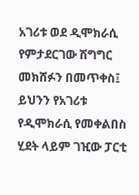አገሪቱ ወደ ዲሞክራሲ የምታደርገው ሽግግር መክሸፉን በመጥቀስ፤ ይህንን የአገሪቱ የዲሞክራሲ የመቀልበስ ሂደት ላይም ገዢው ፓርቲ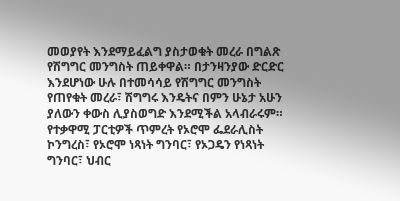መወያየት እንደማይፈልግ ያስታወቁት መረራ በግልጽ የሽግግር መንግስት ጠይቀዋል። በታንዛንያው ድርድር እንደሆነው ሁሉ በተመሳሳይ የሽግግር መንግስት የጠየቁት መረራ፣ ሽግግሩ እንዴትና በምን ሁኔታ አሁን ያለውን ቀውስ ሊያስወግድ እንደሚችል አላብራሩም።
የተቃዋሚ ፓርቲዎች ጥምረት የኦሮሞ ፌደራሊስት ኮንግረስ፣ የኦሮሞ ነጻነት ግንባር፣ የኦጋዴን የነጻነት ግንባር፣ ህብር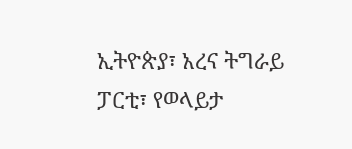ኢትዮጵያ፣ አረና ትግራይ ፓርቲ፣ የወላይታ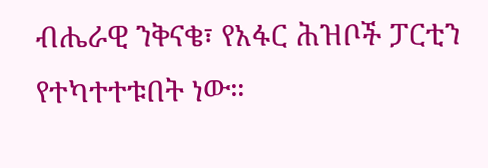ብሔራዊ ንቅናቄ፣ የአፋር ሕዝቦች ፓርቲን የተካተተቱበት ነው።